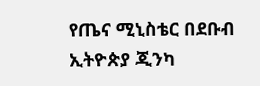የጤና ሚኒስቴር በደቡብ ኢትዮጵያ ጂንካ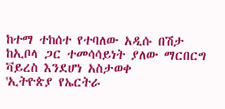ከተማ ተከሰተ የተባለው አዲሱ በሽታ ከኢቦላ ጋር ተመሳሳይነት ያለው ማርበርግ ቫይረስ እንደሆነ አስታወቀ
'ኢትዮጵያ የኤርትራ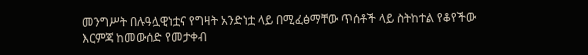መንግሥት በሉዓሏዊነቷና የግዛት አንድነቷ ላይ በሚፈፅማቸው ጥሰቶች ላይ ስትከተል የቆየችው እርምጃ ከመውሰድ የመታቀብ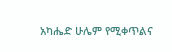አካሔድ ሁሌም የሚቀጥልና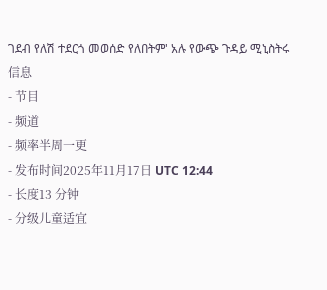ገደብ የለሽ ተደርጎ መወሰድ የለበትም' አሉ የውጭ ጉዳይ ሚኒስትሩ
信息
- 节目
- 频道
- 频率半周一更
- 发布时间2025年11月17日 UTC 12:44
- 长度13 分钟
- 分级儿童适宜